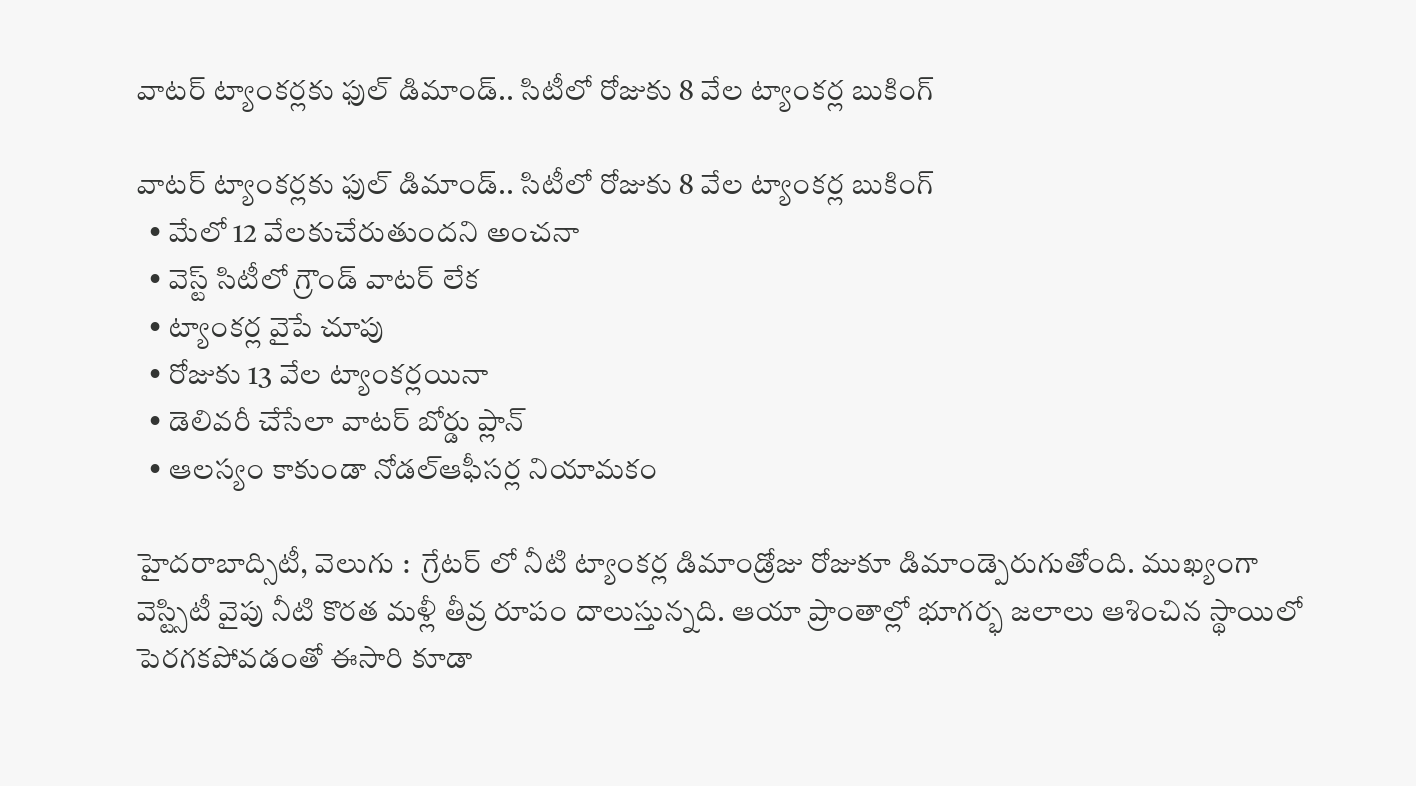వాటర్ ట్యాంకర్లకు ఫుల్ డిమాండ్.. సిటీలో రోజుకు 8 వేల ట్యాంకర్ల బుకింగ్

వాటర్ ట్యాంకర్లకు ఫుల్ డిమాండ్.. సిటీలో రోజుకు 8 వేల ట్యాంకర్ల బుకింగ్
  • మేలో 12 వేలకుచేరుతుందని అంచనా
  • వెస్ట్ సిటీలో గ్రౌండ్ వాటర్ లేక
  • ట్యాంకర్ల వైపే చూపు
  • రోజుకు 13 వేల ట్యాంకర్లయినా
  • డెలివరీ చేసేలా వాటర్ బోర్డు ప్లాన్
  • ఆలస్యం కాకుండా నోడల్ఆఫీసర్ల నియామకం

హైదరాబాద్సిటీ, వెలుగు :  గ్రేటర్ లో నీటి ట్యాంకర్ల డిమాండ్రోజు రోజుకూ డిమాండ్పెరుగుతోంది. ముఖ్యంగా వెస్ట్సిటీ వైపు నీటి కొరత మళ్లీ తీవ్ర రూపం దాలుస్తున్నది. ఆయా ప్రాంతాల్లో భూగర్భ జలాలు ఆశించిన స్థాయిలో పెరగకపోవడంతో ఈసారి కూడా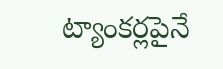ట్యాంకర్లపైనే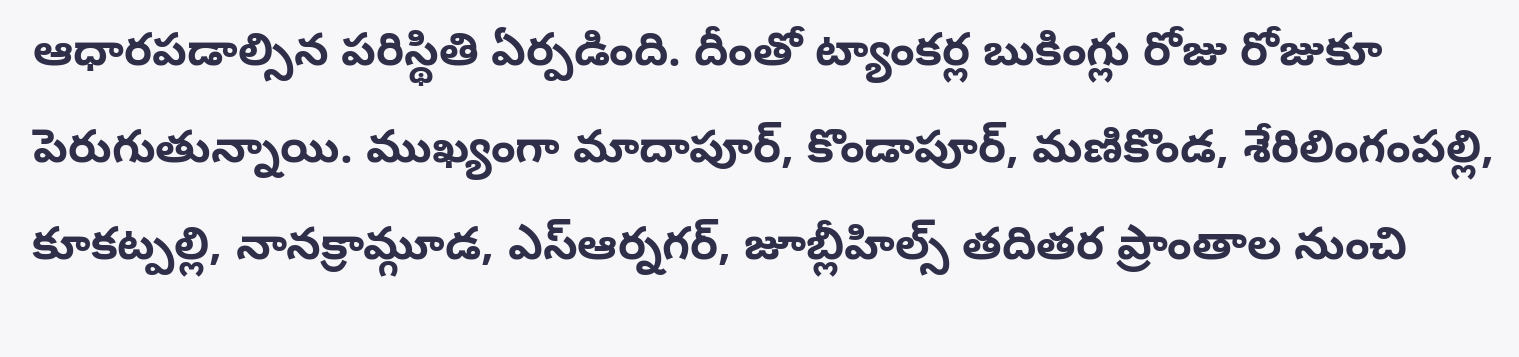ఆధారపడాల్సిన పరిస్థితి ఏర్పడింది. దీంతో ట్యాంకర్ల బుకింగ్లు రోజు రోజుకూ పెరుగుతున్నాయి. ముఖ్యంగా మాదాపూర్, కొండాపూర్, మణికొండ, శేరిలింగంపల్లి, కూకట్పల్లి, నానక్రామ్గూడ, ఎస్ఆర్నగర్, జూబ్లీహిల్స్ తదితర ప్రాంతాల నుంచి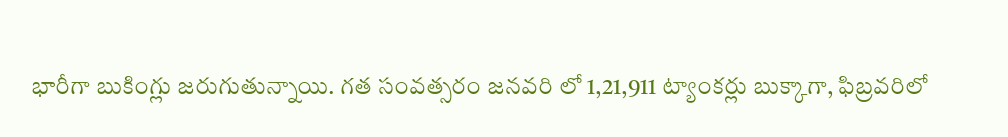భారీగా బుకింగ్లు జరుగుతున్నాయి. గత సంవత్సరం జనవరి లో 1,21,911 ట్యాంకర్లు బుక్కాగా, ఫిబ్రవరిలో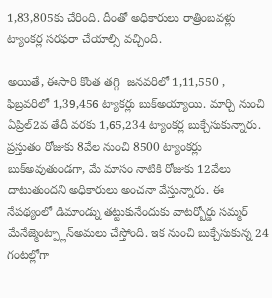1,83,805కు చేరింది. దీంతో అధికారులు రాత్రింబవళ్లు ట్యాంకర్ల సరఫరా చేయాల్సి వచ్చింది.

అయితే, ఈసారి కొంత తగ్గి  జనవరిలో 1,11,550 , ఫిబ్రవరిలో 1,39,456 ట్యాకర్లు బుక్అయ్యాయి. మార్చి నుంచి ఏప్రిల్2వ తేదీ వరకు 1,65,234 ట్యాంకర్ల బుక్చేసుకున్నారు. ప్రస్తుతం రోజుకు 8వేల నుంచి 8500 ట్యాంకర్లు బుక్అవుతుండగా, మే మాసం నాటికి రోజుకు 12వేలు దాటుతుందని అధికారులు అంచనా వేస్తున్నారు. ఈ నేపథ్యంలో డిమాండ్ను తట్టుకునేందుకు వాటర్బోర్డు సమ్మర్ మేనేజ్మెంట్ప్లాన్అమలు చేస్తోంది. ఇక నుంచి బుక్చేసుకున్న 24 గంటల్లోగా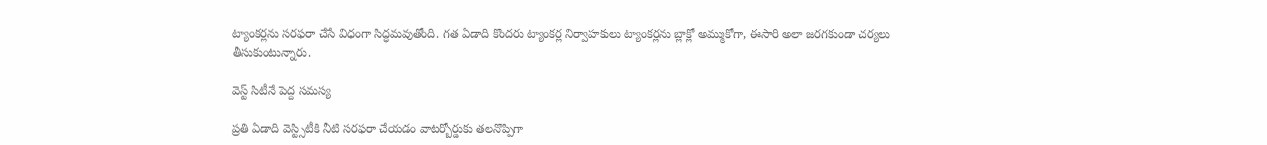ట్యాంకర్లను సరఫరా చేసే విధంగా సిద్ధమవుతోంది. గత ఏడాది కొందరు ట్యాంకర్ల నిర్వాహకులు ట్యాంకర్లను బ్లాక్లో అమ్ముకోగా, ఈసారి అలా జరగకుండా చర్యలు తీసుకుంటున్నారు.

వెస్ట్ సిటీనే పెద్ద సమస్య

ప్రతి ఏడాది వెస్ట్సిటీకి నీటి సరఫరా చేయడం వాటర్బోర్డుకు తలనొప్పిగా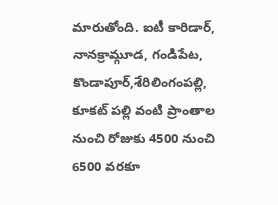మారుతోంది. ఐటీ కారిడార్, నానక్రామ్గూడ, గండిపేట, కొండాపూర్,శేరిలింగంపల్లి, కూకట్ పల్లి వంటి ప్రాంతాల నుంచి రోజుకు 4500 నుంచి 6500 వరకూ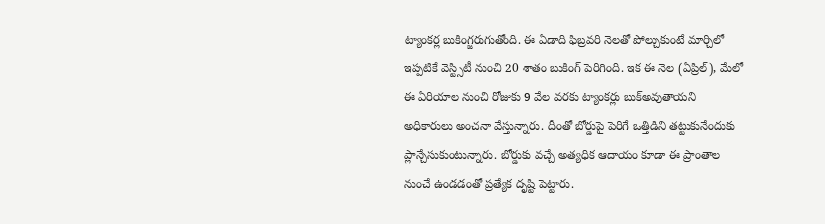ట్యాంకర్ల బుకింగ్జరుగుతోంది. ఈ ఏడాది ఫిబ్రవరి నెలతో పోల్చుకుంటే మార్చిలో ఇప్పటికే వెస్ట్సిటీ నుంచి 20 శాతం బుకింగ్ పెరిగింది. ఇక ఈ నెల (ఏప్రిల్), మేలో ఈ ఏరియాల నుంచి రోజుకు 9 వేల వరకు ట్యాంకర్లు బుక్అవుతాయని అధికారులు అంచనా వేస్తున్నారు. దీంతో బోర్డుపై పెరిగే ఒత్తిడిని తట్టుకునేందుకు ప్లాన్చేసుకుంటున్నారు. బోర్డుకు వచ్చే అత్యధిక ఆదాయం కూడా ఈ ప్రాంతాల నుంచే ఉండడంతో ప్రత్యేక దృష్టి పెట్టారు.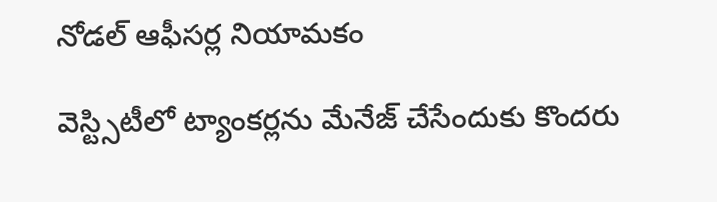నోడల్ ఆఫీసర్ల నియామకం

వెస్ట్సిటీలో ట్యాంకర్లను మేనేజ్ చేసేందుకు కొందరు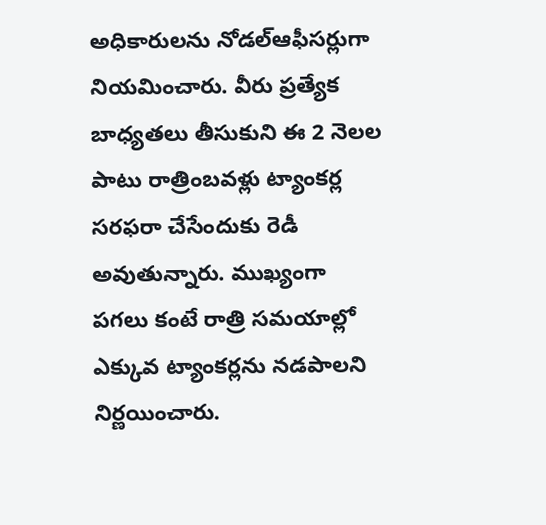అధికారులను నోడల్ఆఫీసర్లుగా నియమించారు. వీరు ప్రత్యేక బాధ్యతలు తీసుకుని ఈ 2 నెలల పాటు రాత్రింబవళ్లు ట్యాంకర్ల సరఫరా చేసేందుకు రెడీ అవుతున్నారు. ముఖ్యంగా పగలు కంటే రాత్రి సమయాల్లో ఎక్కువ ట్యాంకర్లను నడపాలని నిర్ణయించారు.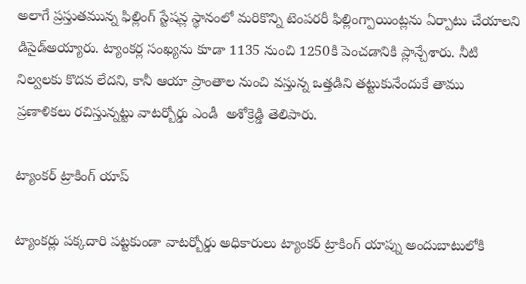అలాగే ప్రస్తుతమున్న ఫిల్లింగ్ స్టేషన్ల స్థానంలో మరికొన్ని టెంపరరీ ఫిల్లింగ్పాయింట్లను ఏర్పాటు చేయాలని డిసైడ్అయ్యారు. ట్యాంకర్ల సంఖ్యను కూడా 1135 నుంచి 1250కి పెంచడానికి ప్లాన్చేశారు. నీటి నిల్వలకు కొదవ లేదని, కానీ ఆయా ప్రాంతాల నుంచి వస్తున్న ఒత్తడిని తట్టుకునేందుకే తాము ప్రణాళికలు రచిస్తున్నట్టు వాటర్బోర్డు ఎండీ  అశోక్రెడ్డి తెలిపారు.

ట్యాంకర్ ట్రాకింగ్ యాప్

ట్యాంకర్లు పక్కదారి పట్టకుండా వాటర్బోర్డు అధికారులు ట్యాంకర్ ట్రాకింగ్ యాప్ను అందుబాటులోకి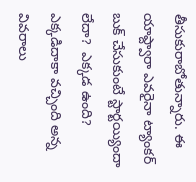తీసుకురాబోతున్నారు. ఈ యాప్ద్వారా ఎవరైనా ట్యాంకర్ బుక్ చేసుకుంటే స్టార్టయ్యిందా లేదా?  ఎక్కడ ఉంది? ఎక్కడిదాకా వచ్చింది అన్న వివరాలు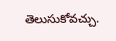తెలుసుకోవచ్చు.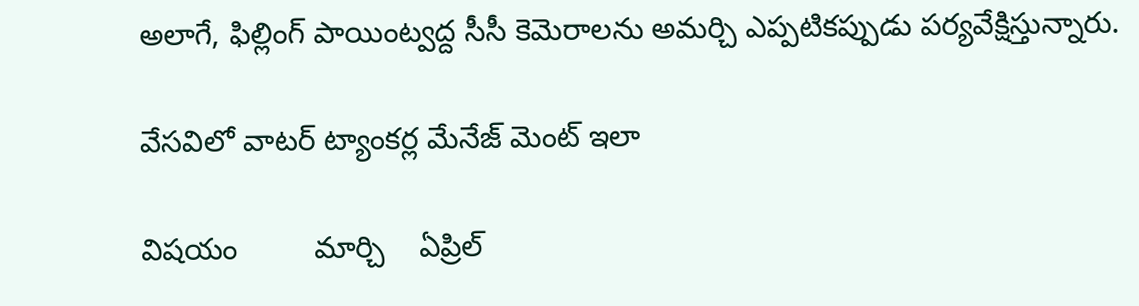అలాగే, ఫిల్లింగ్ పాయింట్వద్ద సీసీ కెమెరాలను అమర్చి ఎప్పటికప్పుడు పర్యవేక్షిస్తున్నారు.

వేసవిలో వాటర్ ట్యాంకర్ల మేనేజ్ మెంట్ ఇలా

విషయం         మార్చి    ఏప్రిల్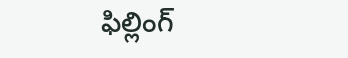ఫిల్లింగ్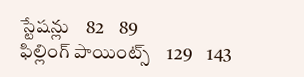స్టేషన్లు    82    89
ఫిల్లింగ్ పాయింట్స్    129    143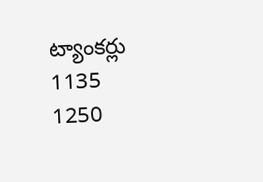ట్యాంకర్లు        1135    1250